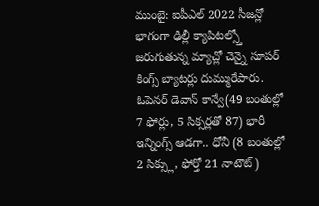ముంబై: ఐపీఎల్ 2022 సీజన్లో భాగంగా ఢిల్లీ క్యాపిటల్స్తో జరుగుతున్న మ్యాచ్లో చెన్నై సూపర్ కింగ్స్ బ్యాటర్లు దుమ్మురేపారు. ఓపెనర్ డెవాన్ కాన్వే(49 బంతుల్లో 7 ఫోర్లు, 5 సిక్సర్లతో 87) భారీ ఇన్నింగ్స్ ఆడగా.. ధోనీ (8 బంతుల్లో 2 సిక్స్లు, ఫోర్తో 21 నాటౌట్)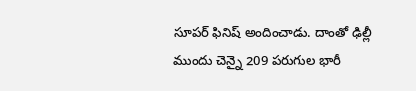సూపర్ ఫినిష్ అందించాడు. దాంతో ఢిల్లీ ముందు చెన్నై 209 పరుగుల భారీ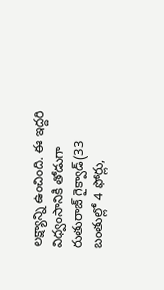లక్ష్యాన్ని ఉంచింది. ఈ ఇద్దరి విధ్వంసానికి తోడుగా రుతురాజ్ గైక్వాడ్(33 బంతుల్లో 4 ఫోర్లు,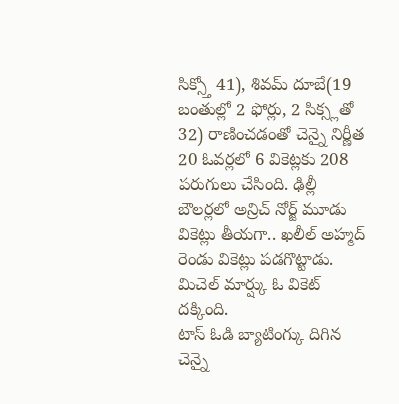సిక్స్తో 41), శివమ్ దూబే(19 బంతుల్లో 2 ఫోర్లు, 2 సిక్స్లతో 32) రాణించడంతో చెన్నై నిర్ణీత 20 ఓవర్లలో 6 వికెట్లకు 208 పరుగులు చేసింది. ఢిల్లీ బౌలర్లలో అన్రిచ్ నోర్జ్ మూడు వికెట్లు తీయగా.. ఖలీల్ అహ్మద్ రెండు వికెట్లు పడగొట్టాడు. మిచెల్ మార్ష్కు ఓ వికెట్ దక్కింది.
టాస్ ఓడి బ్యాటింగ్కు దిగిన చెన్నై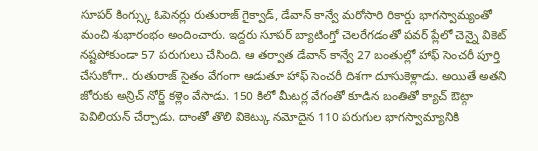సూపర్ కింగ్స్కు ఓపెనర్లు రుతురాజ్ గైక్వాడ్, డేవాన్ కాన్వే మరోసారి రికార్డు భాగస్వామ్యంతో మంచి శుభారంభం అందించారు. ఇద్దరు సూపర్ బ్యాటింగ్తో చెలరేగడంతో పవర్ ప్లేలో చెన్నై వికెట్ నష్టపోకుండా 57 పరుగులు చేసింది. ఆ తర్వాత డేవాన్ కాన్వే 27 బంతుల్లో హాఫ్ సెంచరీ పూర్తి చేసుకోగా.. రుతురాజ్ సైతం వేగంగా ఆడుతూ హాఫ్ సెంచరీ దిశగా దూసుకెళ్లాడు. అయితే అతని జోరుకు అన్రిచ్ నోర్జ్ కళ్లెం వేసాడు. 150 కిలో మీటర్ల వేగంతో కూడిన బంతితో క్యాచ్ ఔట్గా పెవిలియన్ చేర్చాడు. దాంతో తొలి వికెట్కు నమోదైన 110 పరుగుల భాగస్వామ్యానికి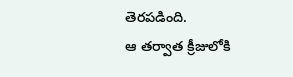తెరపడింది.
ఆ తర్వాత క్రీజులోకి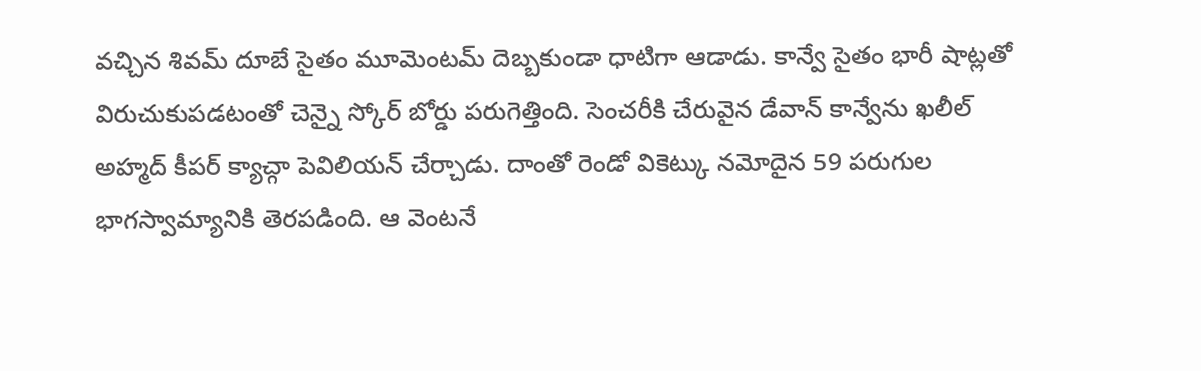వచ్చిన శివమ్ దూబే సైతం మూమెంటమ్ దెబ్బకుండా ధాటిగా ఆడాడు. కాన్వే సైతం భారీ షాట్లతో విరుచుకుపడటంతో చెన్నై స్కోర్ బోర్డు పరుగెత్తింది. సెంచరీకి చేరువైన డేవాన్ కాన్వేను ఖలీల్ అహ్మద్ కీపర్ క్యాచ్గా పెవిలియన్ చేర్చాడు. దాంతో రెండో వికెట్కు నమోదైన 59 పరుగుల భాగస్వామ్యానికి తెరపడింది. ఆ వెంటనే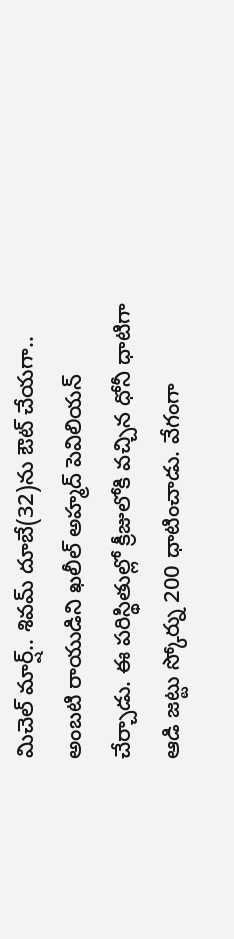మిచెల్ మార్ష్.. శివమ్ దూబే(32)ను ఔట్ చేయగా.. అంబటి రాయుడిని ఖలీల్ అహ్మద్ పెవిలియన్ చేర్చాడు. ఈ పరిస్థితుల్లో క్రీజులోకి వచ్చిన ధోనీ ధాటిగా ఆడి జట్టు స్కోర్ను 200 ధాటించాడు. వేగంగా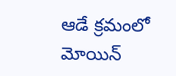ఆడే క్రమంలో మోయిన్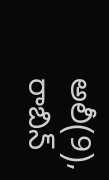అలీ(9), రాబిన్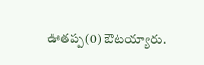ఊతప్ప(0) ఔటయ్యారు.